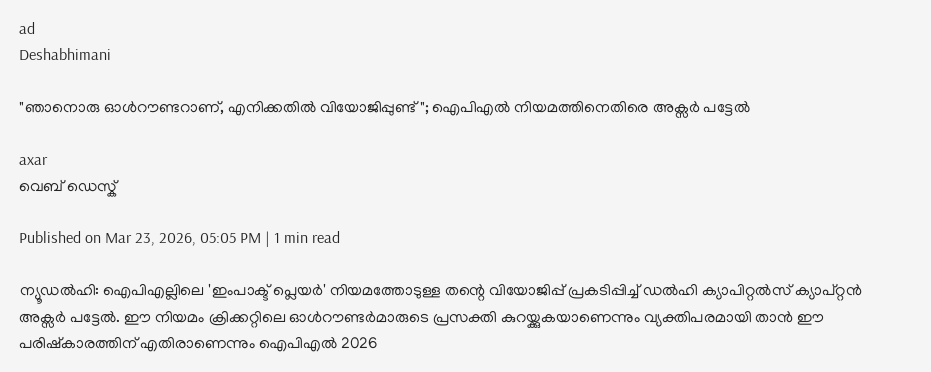ad
Deshabhimani

"ഞാനൊരു ഓൾറൗണ്ടറാണ്, എനിക്കതിൽ വിയോജിപ്പുണ്ട്"; ഐപിഎൽ നിയമത്തിനെതിരെ അക്സർ പട്ടേൽ

axar
വെബ് ഡെസ്ക്

Published on Mar 23, 2026, 05:05 PM | 1 min read

ന്യൂഡൽഹി: ഐപിഎല്ലിലെ 'ഇംപാക്ട് പ്ലെയർ' നിയമത്തോടുള്ള തന്റെ വിയോജിപ്പ് പ്രകടിപ്പിച്ച് ഡൽഹി ക്യാപിറ്റൽസ് ക്യാപ്റ്റൻ അക്സർ പട്ടേൽ. ഈ നിയമം ക്രിക്കറ്റിലെ ഓൾറൗണ്ടർമാരുടെ പ്രസക്തി കുറയ്ക്കുകയാണെന്നും വ്യക്തിപരമായി താൻ ഈ പരിഷ്കാരത്തിന് എതിരാണെന്നും ഐപിഎൽ 2026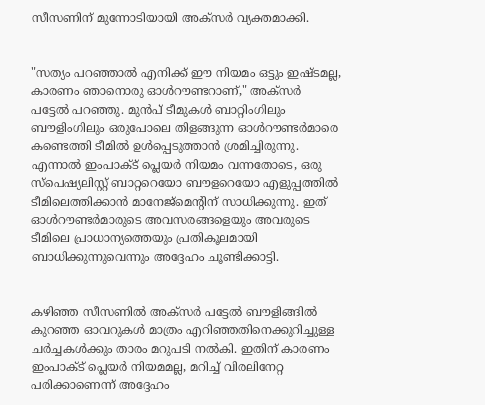സീസണിന് മുന്നോടിയായി അക്സർ വ്യക്തമാക്കി.


"സത്യം പറഞ്ഞാൽ എനിക്ക് ഈ നിയമം ഒട്ടും ഇഷ്ടമല്ല, കാരണം ഞാനൊരു ഓൾറൗണ്ടറാണ്," അക്സർ പട്ടേൽ പറഞ്ഞു. മുൻപ് ടീമുകൾ ബാറ്റിംഗിലും ബൗളിംഗിലും ഒരുപോലെ തിളങ്ങുന്ന ഓൾറൗണ്ടർമാരെ കണ്ടെത്തി ടീമിൽ ഉൾപ്പെടുത്താൻ ശ്രമിച്ചിരുന്നു. എന്നാൽ ഇംപാക്ട് പ്ലെയർ നിയമം വന്നതോടെ, ഒരു സ്പെഷ്യലിസ്റ്റ് ബാറ്ററെയോ ബൗളറെയോ എളുപ്പത്തിൽ ടീമിലെത്തിക്കാൻ മാനേജ്‌മെന്റിന് സാധിക്കുന്നു. ഇത് ഓൾറൗണ്ടർമാരുടെ അവസരങ്ങളെയും അവരുടെ ടീമിലെ പ്രാധാന്യത്തെയും പ്രതികൂലമായി ബാധിക്കുന്നുവെന്നും അദ്ദേഹം ചൂണ്ടിക്കാട്ടി.


കഴിഞ്ഞ സീസണിൽ അക്സർ പട്ടേൽ ബൗളിങ്ങിൽ കുറഞ്ഞ ഓവറുകൾ മാത്രം എറിഞ്ഞതിനെക്കുറിച്ചുള്ള ചർച്ചകൾക്കും താരം മറുപടി നൽകി. ഇതിന് കാരണം ഇംപാക്ട് പ്ലെയർ നിയമമല്ല, മറിച്ച് വിരലിനേറ്റ പരിക്കാണെന്ന് അദ്ദേഹം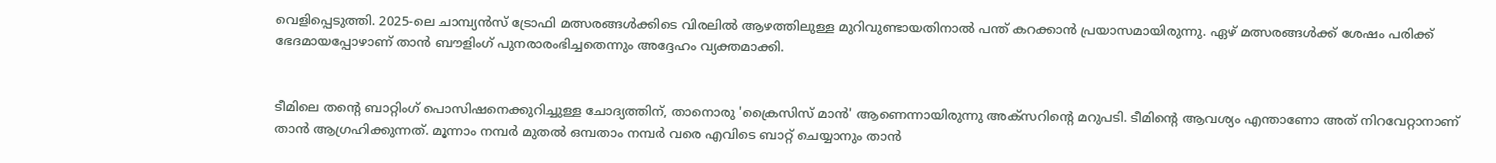വെളിപ്പെടുത്തി. 2025-ലെ ചാമ്പ്യൻസ് ട്രോഫി മത്സരങ്ങൾക്കിടെ വിരലിൽ ആഴത്തിലുള്ള മുറിവുണ്ടായതിനാൽ പന്ത് കറക്കാൻ പ്രയാസമായിരുന്നു. ഏഴ് മത്സരങ്ങൾക്ക് ശേഷം പരിക്ക് ഭേദമായപ്പോഴാണ് താൻ ബൗളിംഗ് പുനരാരംഭിച്ചതെന്നും അദ്ദേഹം വ്യക്തമാക്കി.


ടീമിലെ തന്റെ ബാറ്റിംഗ് പൊസിഷനെക്കുറിച്ചുള്ള ചോദ്യത്തിന്, താനൊരു 'ക്രൈസിസ് മാൻ' ആണെന്നായിരുന്നു അക്സറിന്റെ മറുപടി. ടീമിന്റെ ആവശ്യം എന്താണോ അത് നിറവേറ്റാനാണ് താൻ ആഗ്രഹിക്കുന്നത്. മൂന്നാം നമ്പർ മുതൽ ഒമ്പതാം നമ്പർ വരെ എവിടെ ബാറ്റ് ചെയ്യാനും താൻ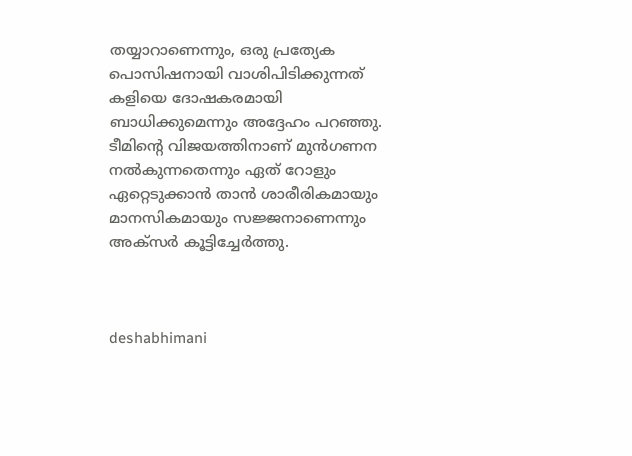തയ്യാറാണെന്നും, ഒരു പ്രത്യേക പൊസിഷനായി വാശിപിടിക്കുന്നത് കളിയെ ദോഷകരമായി ബാധിക്കുമെന്നും അദ്ദേഹം പറഞ്ഞു. ടീമിന്റെ വിജയത്തിനാണ് മുൻഗണന നൽകുന്നതെന്നും ഏത് റോളും ഏറ്റെടുക്കാൻ താൻ ശാരീരികമായും മാനസികമായും സജ്ജനാണെന്നും അക്സർ കൂട്ടിച്ചേർത്തു.



deshabhimani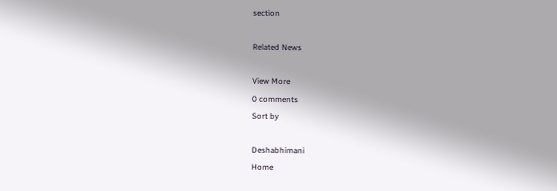section

Related News

View More
0 comments
Sort by

Deshabhimani
Home